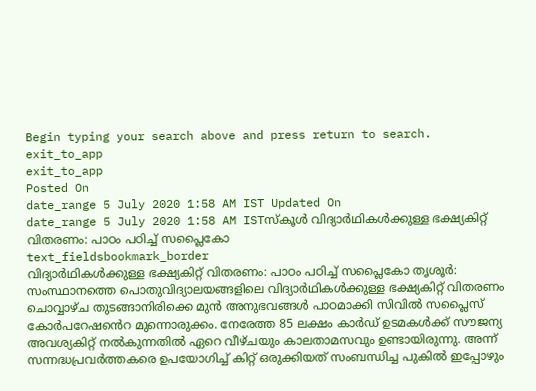Begin typing your search above and press return to search.
exit_to_app
exit_to_app
Posted On
date_range 5 July 2020 1:58 AM IST Updated On
date_range 5 July 2020 1:58 AM ISTസ്കൂൾ വിദ്യാർഥികൾക്കുള്ള ഭക്ഷ്യകിറ്റ് വിതരണം: പാഠം പഠിച്ച് സപ്ലൈകോ
text_fieldsbookmark_border
വിദ്യാർഥികൾക്കുള്ള ഭക്ഷ്യകിറ്റ് വിതരണം: പാഠം പഠിച്ച് സപ്ലൈകോ തൃശൂർ: സംസ്ഥാനത്തെ പൊതുവിദ്യാലയങ്ങളിലെ വിദ്യാർഥികൾക്കുള്ള ഭക്ഷ്യകിറ്റ് വിതരണം ചൊവ്വാഴ്ച തുടങ്ങാനിരിക്കെ മുൻ അനുഭവങ്ങൾ പാഠമാക്കി സിവിൽ സപ്ലൈസ് കോർപറേഷൻെറ മുന്നൊരുക്കം. നേരേത്ത 85 ലക്ഷം കാർഡ് ഉടമകൾക്ക് സൗജന്യ അവശ്യകിറ്റ് നൽകുന്നതിൽ ഏറെ വീഴ്ചയും കാലതാമസവും ഉണ്ടായിരുന്നു. അന്ന് സന്നദ്ധപ്രവർത്തകരെ ഉപയോഗിച്ച് കിറ്റ് ഒരുക്കിയത് സംബന്ധിച്ച പുകിൽ ഇപ്പോഴും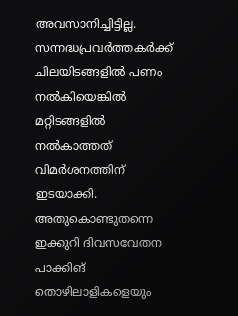അവസാനിച്ചിട്ടില്ല. സന്നദ്ധപ്രവർത്തകർക്ക് ചിലയിടങ്ങളിൽ പണം നൽകിയെങ്കിൽ മറ്റിടങ്ങളിൽ നൽകാത്തത് വിമർശനത്തിന് ഇടയാക്കി. അതുകൊണ്ടുതന്നെ ഇക്കുറി ദിവസവേതന പാക്കിങ് തൊഴിലാളികളെയും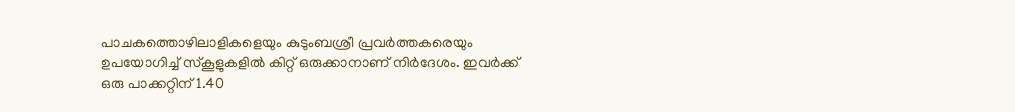പാചകത്തൊഴിലാളികളെയും കുടുംബശ്രീ പ്രവർത്തകരെയും ഉപയോഗിച്ച് സ്കൂളുകളിൽ കിറ്റ് ഒരുക്കാനാണ് നിർദേശം. ഇവർക്ക് ഒരു പാക്കറ്റിന് 1.40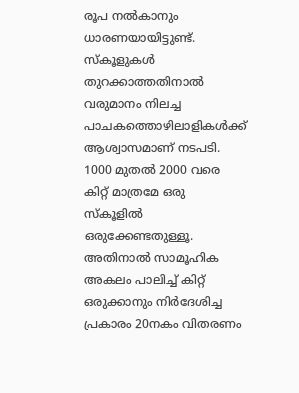രൂപ നൽകാനും ധാരണയായിട്ടുണ്ട്. സ്കൂളുകൾ തുറക്കാത്തതിനാൽ വരുമാനം നിലച്ച പാചകത്തൊഴിലാളികൾക്ക് ആശ്വാസമാണ് നടപടി. 1000 മുതൽ 2000 വരെ കിറ്റ് മാത്രമേ ഒരു സ്കൂളിൽ ഒരുക്കേണ്ടതുള്ളൂ. അതിനാൽ സാമൂഹിക അകലം പാലിച്ച് കിറ്റ് ഒരുക്കാനും നിർദേശിച്ച പ്രകാരം 20നകം വിതരണം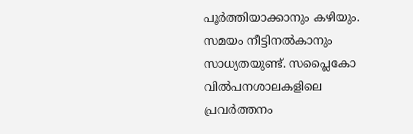പൂർത്തിയാക്കാനും കഴിയും. സമയം നീട്ടിനൽകാനും സാധ്യതയുണ്ട്. സപ്ലൈകോ വിൽപനശാലകളിലെ പ്രവർത്തനം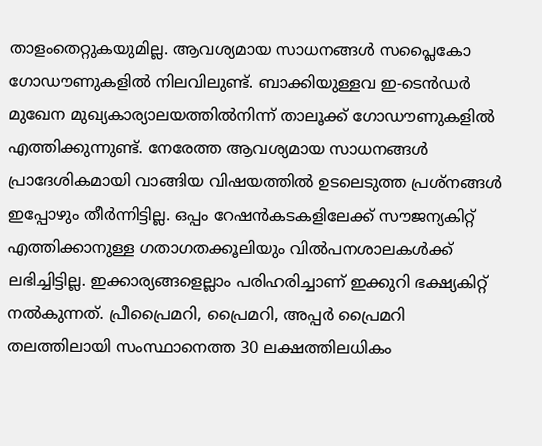താളംതെറ്റുകയുമില്ല. ആവശ്യമായ സാധനങ്ങൾ സപ്ലൈകോ ഗോഡൗണുകളിൽ നിലവിലുണ്ട്. ബാക്കിയുള്ളവ ഇ-ടെൻഡർ മുഖേന മുഖ്യകാര്യാലയത്തിൽനിന്ന് താലൂക്ക് ഗോഡൗണുകളിൽ എത്തിക്കുന്നുണ്ട്. നേരേത്ത ആവശ്യമായ സാധനങ്ങൾ പ്രാദേശികമായി വാങ്ങിയ വിഷയത്തിൽ ഉടലെടുത്ത പ്രശ്നങ്ങൾ ഇപ്പോഴും തീർന്നിട്ടില്ല. ഒപ്പം റേഷൻകടകളിലേക്ക് സൗജന്യകിറ്റ് എത്തിക്കാനുള്ള ഗതാഗതക്കൂലിയും വിൽപനശാലകൾക്ക് ലഭിച്ചിട്ടില്ല. ഇക്കാര്യങ്ങളെല്ലാം പരിഹരിച്ചാണ് ഇക്കുറി ഭക്ഷ്യകിറ്റ് നൽകുന്നത്. പ്രീപ്രൈമറി, പ്രൈമറി, അപ്പർ പ്രൈമറി തലത്തിലായി സംസ്ഥാനെത്ത 30 ലക്ഷത്തിലധികം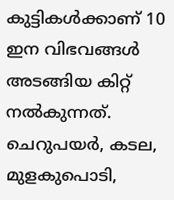കുട്ടികൾക്കാണ് 10 ഇന വിഭവങ്ങൾ അടങ്ങിയ കിറ്റ് നൽകുന്നത്. ചെറുപയർ, കടല, മുളകുപൊടി,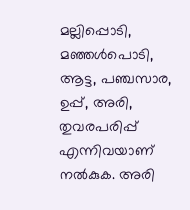മല്ലിപ്പൊടി, മഞ്ഞൾപൊടി, ആട്ട, പഞ്ചസാര, ഉപ്പ്, അരി, തുവരപരിപ്പ് എന്നിവയാണ് നൽകുക. അരി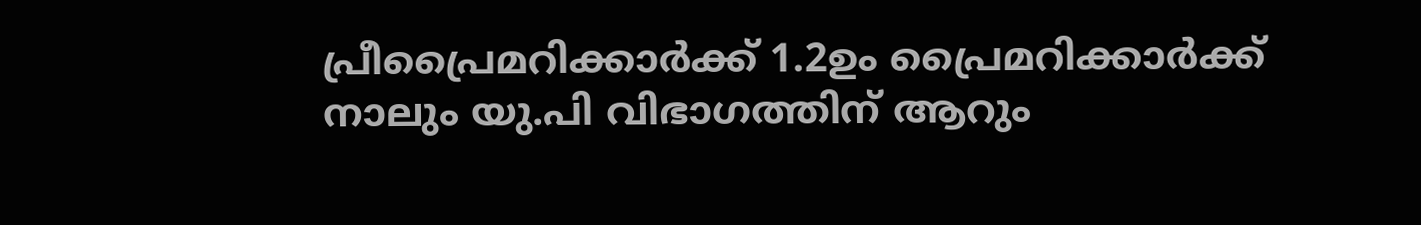പ്രീപ്രൈമറിക്കാർക്ക് 1.2ഉം പ്രൈമറിക്കാർക്ക് നാലും യു.പി വിഭാഗത്തിന് ആറും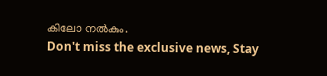കിലോ നൽകും.
Don't miss the exclusive news, Stay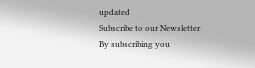updated
Subscribe to our Newsletter
By subscribing you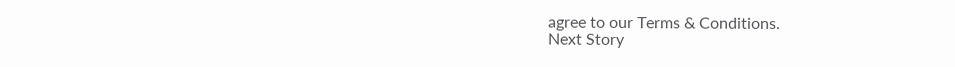agree to our Terms & Conditions.
Next Story